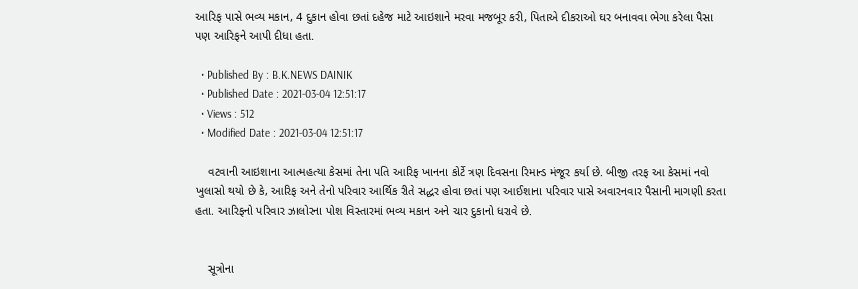આરિફ પાસે ભવ્ય મકાન, 4 દુકાન હોવા છતાં દહેજ માટે આઇશાને મરવા મજબૂર કરી, પિતાએ દીકરાઓ ઘર બનાવવા ભેગા કરેલા પૈસા પણ આરિફને આપી દીધા હતા.

  • Published By : B.K.NEWS DAINIK
  • Published Date : 2021-03-04 12:51:17
  • Views : 512
  • Modified Date : 2021-03-04 12:51:17

    વટવાની આઇશાના આત્મહત્યા કેસમાં તેના પતિ આરિફ ખાનના કોર્ટે ત્રણ દિવસના રિમાન્ડ મંજૂર કર્યા છે. બીજી તરફ આ કેસમાં નવો ખુલાસો થયો છે કે, આરિફ અને તેનો પરિવાર આર્થિક રીતે સદ્ધર હોવા છતાં પણ આઈશાના પરિવાર પાસે અવારનવાર પૈસાની માગણી કરતા હતા. આરિફનો પરિવાર ઝાલોરના પોશ વિસ્તારમાં ભવ્ય મકાન અને ચાર દુકાનો ધરાવે છે.


    સૂત્રોના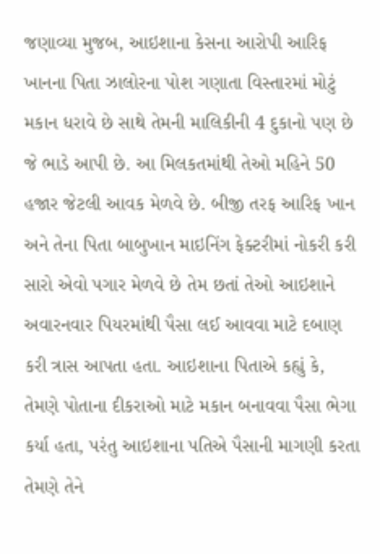જણાવ્યા મુજબ, આઇશાના કેસના આરોપી આરિફ ખાનના પિતા ઝાલોરના પોશ ગણાતા વિસ્તારમાં મોટું મકાન ધરાવે છે સાથે તેમની માલિકીની 4 દુકાનો પણ છે જે ભાડે આપી છે. આ મિલકતમાંથી તેઓ મહિને 50 હજાર જેટલી આવક મેળવે છે. બીજી તરફ આરિફ ખાન અને તેના પિતા બાબુખાન માઇનિંગ ફેક્ટરીમાં નોકરી કરી સારો એવો પગાર મેળવે છે તેમ છતાં તેઓ આઇશાને અવારનવાર પિયરમાંથી પૈસા લઈ આવવા માટે દબાણ કરી ત્રાસ આપતા હતા. આઇશાના પિતાએ કહ્યું કે, તેમણે પોતાના દીકરાઓ માટે મકાન બનાવવા પૈસા ભેગા કર્યા હતા, પરંતુ આઇશાના પતિએ પૈસાની માગણી કરતા તેમણે તેને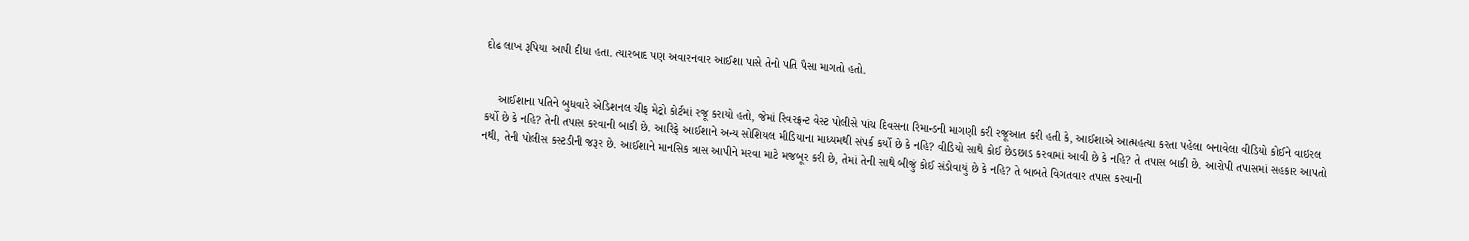દોઢ લાખ રૂપિયા આપી દીધા હતા. ત્યારબાદ પણ અવારનવાર આઈશા પાસે તેનો પતિ પૈસા માગતો હતો.


    આઈશાના પતિને બુધવારે એડિશનલ ચીફ મેટ્રો કોર્ટમાં રજૂ કરાયો હતો, જેમાં રિવરફ્રન્ટ વેસ્ટ પોલીસે પાંચ દિવસના રિમાન્ડની માગણી કરી રજૂઆત કરી હતી કે, આઈશાએ આત્મહત્યા કરતા પહેલા બનાવેલા વીડિયો કોઈને વાઇરલ કર્યો છે કે નહિ? તેની તપાસ કરવાની બાકી છે. આરિફે આઈશાને અન્ય સોશિયલ મીડિયાના માધ્યમથી સંપર્ક કર્યો છે કે નહિ? વીડિયો સાથે કોઈ છેડછાડ કરવામાં આવી છે કે નહિ? તે તપાસ બાકી છે. આરોપી તપાસમાં સહકાર આપતો નથી, તેની પોલીસ કસ્ટડીની જરૂર છે. આઈશાને માનસિક ત્રાસ આપીને મરવા માટે મજબૂર કરી છે, તેમાં તેની સાથે બીજું કોઈ સંડોવાયું છે કે નહિ? તે બાબતે વિગતવાર તપાસ કરવાની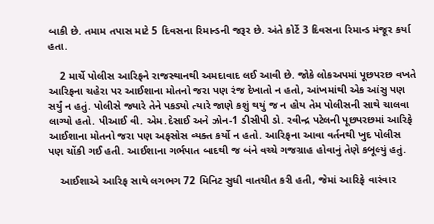બાકી છે. તમામ તપાસ માટે 5 દિવસના રિમાન્ડની જરૂર છે. અંતે કોર્ટે 3 દિવસના રિમાન્ડ મંજૂર કર્યા હતા.

    2 માર્ચે પોલીસ આરિફને રાજસ્થાનથી અમદાવાદ લઈ આવી છે. જોકે લોકઅપમાં પૂછપરછ વખતે આરિફના ચહેરા પર આઈશાના મોતનો જરા પણ રંજ દેખાતો ન હતો, આંખમાંથી એક આંસુ પણ સર્યું ન હતું. પોલીસે જ્યારે તેને પકડ્યો ત્યારે જાણે કશું થયું જ ન હોય તેમ પોલીસની સાથે ચાલવા લાગ્યો હતો. પીઆઈ વી. એમ.દેસાઈ અને ઝોન-1 ડીસીપી ડો. રવીન્દ્ર પટેલની પૂછપરછમાં આરિફે આઈશાના મોતનો જરા પણ અફસોસ વ્યક્ત કર્યો ન હતો. આરિફના આવા વર્તનથી ખુદ પોલીસ પણ ચોંકી ગઈ હતી. આઈશાના ગર્ભપાત બાદથી જ બંને વચ્ચે ગજગ્રાહ હોવાનું તેણે કબૂલ્યું હતું.

    આઈશાએ આરિફ સાથે લગભગ 72 મિનિટ સુધી વાતચીત કરી હતી, જેમાં આરિફે વારંવાર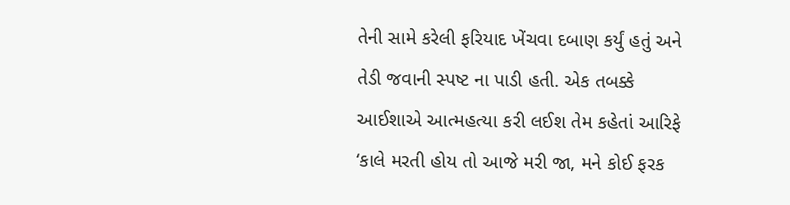તેની સામે કરેલી ફરિયાદ ખેંચવા દબાણ કર્યું હતું અને તેડી જવાની સ્પષ્ટ ના પાડી હતી. એક તબક્કે આઈશાએ આત્મહત્યા કરી લઈશ તેમ કહેતાં આરિફે ‘કાલે મરતી હોય તો આજે મરી જા, મને કોઈ ફરક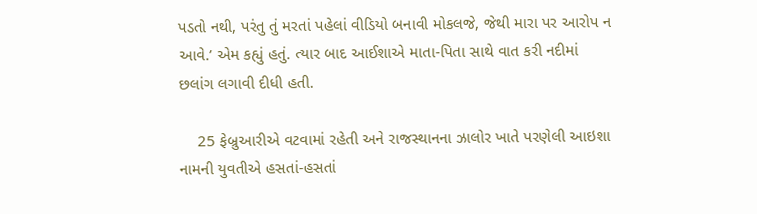પડતો નથી, પરંતુ તું મરતાં પહેલાં વીડિયો બનાવી મોકલજે, જેથી મારા પર આરોપ ન આવે.’ એમ કહ્યું હતું. ત્યાર બાદ આઈશાએ માતા-પિતા સાથે વાત કરી નદીમાં છલાંગ લગાવી દીધી હતી.

    25 ફેબ્રુઆરીએ વટવામાં રહેતી અને રાજસ્થાનના ઝાલોર ખાતે પરણેલી આઇશા નામની યુવતીએ હસતાં-હસતાં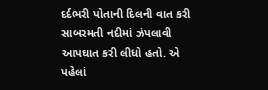દર્દભરી પોતાની દિલની વાત કરી સાબરમતી નદીમાં ઝંપલાવી આપઘાત કરી લીધો હતો. એ પહેલાં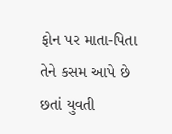ફોન પર માતા-પિતા તેને કસમ આપે છે છતાં યુવતી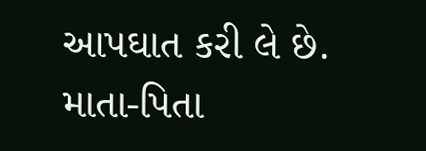આપઘાત કરી લે છે. માતા-પિતા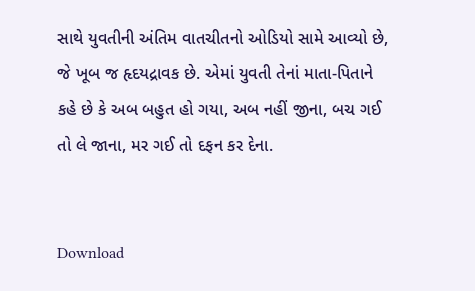સાથે યુવતીની અંતિમ વાતચીતનો ઓડિયો સામે આવ્યો છે, જે ખૂબ જ હૃદયદ્રાવક છે. એમાં યુવતી તેનાં માતા-પિતાને કહે છે કે અબ બહુત હો ગયા, અબ નહીં જીના, બચ ગઈ તો લે જાના, મર ગઈ તો દફન કર દેના.


Download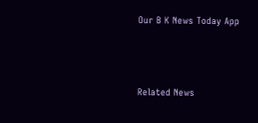Our B K News Today App



Related News